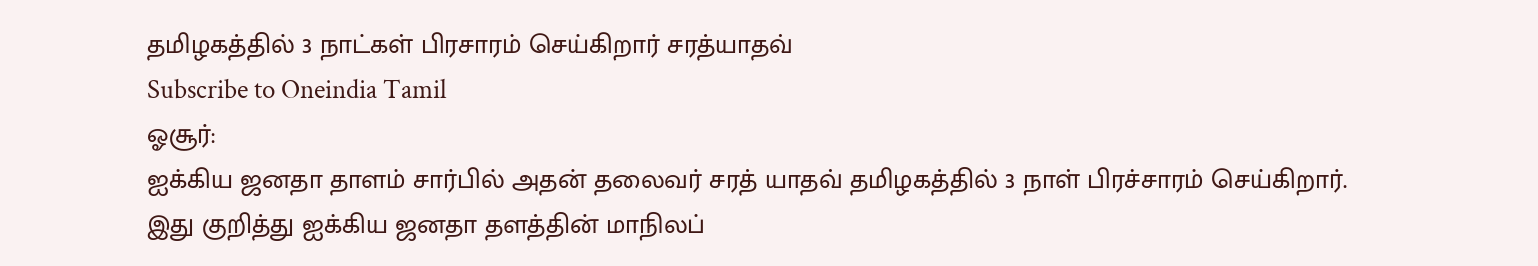தமிழகத்தில் 3 நாட்கள் பிரசாரம் செய்கிறார் சரத்யாதவ்
Subscribe to Oneindia Tamil
ஓசூர்:
ஐக்கிய ஜனதா தாளம் சார்பில் அதன் தலைவர் சரத் யாதவ் தமிழகத்தில் 3 நாள் பிரச்சாரம் செய்கிறார்.
இது குறித்து ஐக்கிய ஜனதா தளத்தின் மாநிலப்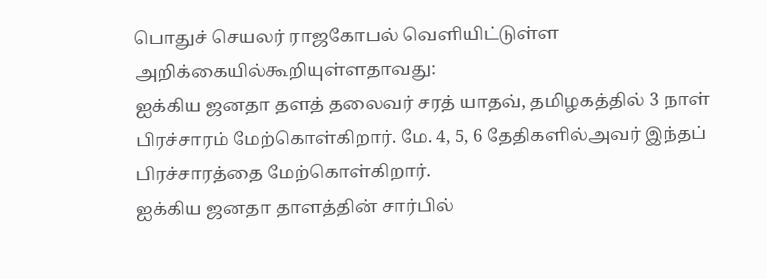பொதுச் செயலர் ராஜகோபல் வெளியிட்டுள்ள அறிக்கையில்கூறியுள்ளதாவது:
ஐக்கிய ஜனதா தளத் தலைவர் சரத் யாதவ், தமிழகத்தில் 3 நாள் பிரச்சாரம் மேற்கொள்கிறார். மே. 4, 5, 6 தேதிகளில்அவர் இந்தப் பிரச்சாரத்தை மேற்கொள்கிறார்.
ஐக்கிய ஜனதா தாளத்தின் சார்பில்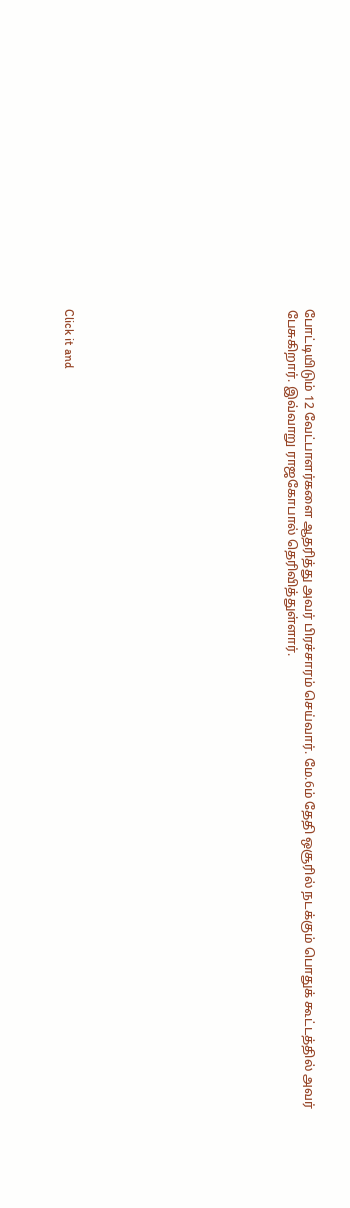போட்டியிடும் 12 வேட்பாளர்களை ஆதரித்து அவர் பிரச்சாரம் செய்வார். மே.6ம் தேதி ஒசூரில் நடக்கும் பொதுக் கூட்டத்தில் அவர் பேசுகிறார். இவ்வாறு ராஜகோபால் தெரிவித்துள்ளார்.












Click it and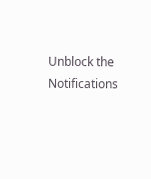Unblock the Notifications